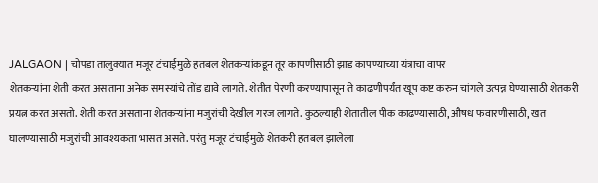JALGAON | चोपडा तालुक्यात मजूर टंचाईमुळे हतबल शेतकऱ्यांकडून तूर कापणीसाठी झाड कापण्याच्या यंत्राचा वापर
शेतकऱ्यांना शेती करत असताना अनेक समस्यांचे तोंड द्यावे लागते. शेतीत पेरणी करण्यापासून ते काढणीपर्यंत खूप कष्ट करुन चांगले उत्पन्न घेण्यासाठी शेतकरी प्रयत्न करत असतो. शेती करत असताना शेतकऱ्यांना मजुरांची देखील गरज लागते. कुठल्याही शेतातील पीक काढण्यासाठी, औषध फवारणीसाठी, खत घालण्यासाठी मजुरांची आवश्यकता भासत असते. परंतु मजूर टंचाईमुळे शेतकरी हतबल झालेला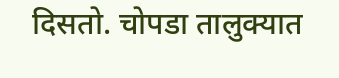दिसतो. चोपडा तालुक्यात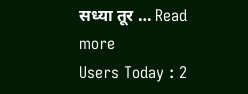सध्या तूर … Read more
Users Today : 2